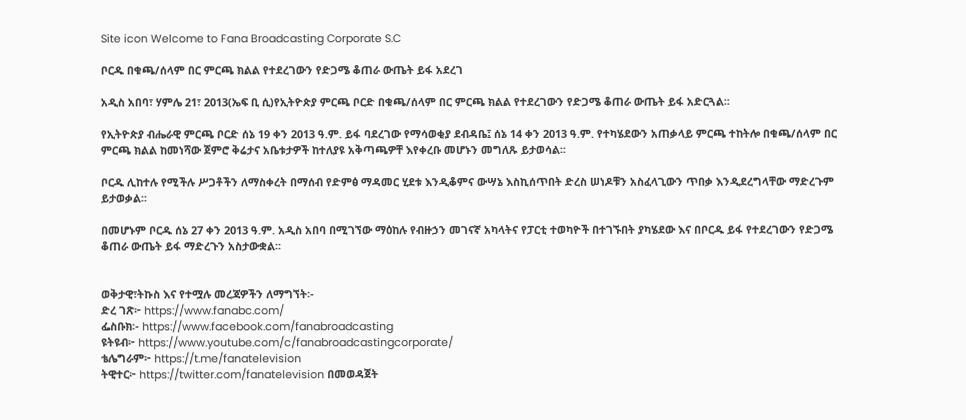Site icon Welcome to Fana Broadcasting Corporate S.C

ቦርዱ በቁጫ/ሰላም በር ምርጫ ክልል የተደረገውን የድጋሜ ቆጠራ ውጤት ይፋ አደረገ

አዲስ አበባ፣ ሃምሌ 21፣ 2013(ኤፍ ቢ ሲ)የኢትዮጵያ ምርጫ ቦርድ በቁጫ/ሰላም በር ምርጫ ክልል የተደረገውን የድጋሜ ቆጠራ ውጤት ይፋ አድርጓል፡፡

የኢትዮጵያ ብሔራዊ ምርጫ ቦርድ ሰኔ 19 ቀን 2013 ዓ.ም. ይፋ ባደረገው የማሳወቂያ ደብዳቤ፤ ሰኔ 14 ቀን 2013 ዓ.ም. የተካሄደውን አጠቃላይ ምርጫ ተከትሎ በቁጫ/ሰላም በር ምርጫ ክልል ከመነሻው ጀምሮ ቅሬታና አቤቱታዎች ከተለያዩ አቅጣጫዎቸ እየቀረቡ መሆኑን መግለጹ ይታወሳል፡፡

ቦርዱ ሊከተሉ የሚችሉ ሥጋቶችን ለማስቀረት በማሰብ የድምፅ ማዳመር ሂደቱ እንዲቆምና ውሣኔ እስኪሰጥበት ድረስ ሠነዶቹን አስፈላጊውን ጥበቃ እንዲደረግላቸው ማድረጉም ይታወቃል፡፡

በመሆኑም ቦርዱ ሰኔ 27 ቀን 2013 ዓ.ም. አዲስ አበባ በሚገኘው ማዕከሉ የብዙኃን መገናኛ አካላትና የፓርቲ ተወካዮች በተገኙበት ያካሄደው እና በቦርዱ ይፋ የተደረገውን የድጋሜ ቆጠራ ውጤት ይፋ ማድረጉን አስታውቋል፡፡


ወቅታዊ፣ትኩስ እና የተሟሉ መረጃዎችን ለማግኘት፡-
ድረ ገጽ፦ https://www.fanabc.com/
ፌስቡክ፡- https://www.facebook.com/fanabroadcasting
ዩትዩብ፦ https://www.youtube.com/c/fanabroadcastingcorporate/
ቴሌግራም፦ https://t.me/fanatelevision
ትዊተር፦ https://twitter.com/fanatelevision በመወዳጀት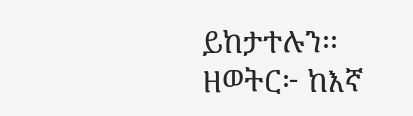ይከታተሉን፡፡
ዘወትር፦ ከእኛ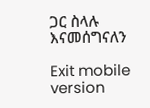ጋር ስላሉ እናመሰግናለን

Exit mobile version